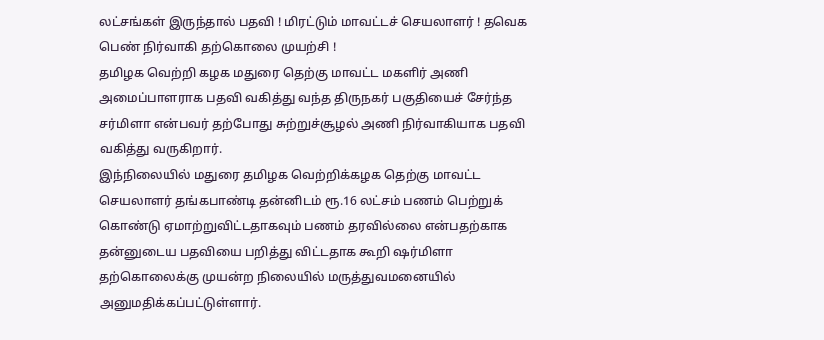லட்சங்கள் இருந்தால் பதவி ! மிரட்டும் மாவட்டச் செயலாளர் ! தவெக பெண் நிர்வாகி தற்கொலை முயற்சி !
தமிழக வெற்றி கழக மதுரை தெற்கு மாவட்ட மகளிர் அணி அமைப்பாளராக பதவி வகித்து வந்த திருநகர் பகுதியைச் சேர்ந்த சர்மிளா என்பவர் தற்போது சுற்றுச்சூழல் அணி நிர்வாகியாக பதவி வகித்து வருகிறார்.
இந்நிலையில் மதுரை தமிழக வெற்றிக்கழக தெற்கு மாவட்ட செயலாளர் தங்கபாண்டி தன்னிடம் ரூ.16 லட்சம் பணம் பெற்றுக் கொண்டு ஏமாற்றுவிட்டதாகவும் பணம் தரவில்லை என்பதற்காக தன்னுடைய பதவியை பறித்து விட்டதாக கூறி ஷர்மிளா தற்கொலைக்கு முயன்ற நிலையில் மருத்துவமனையில் அனுமதிக்கப்பட்டுள்ளார்.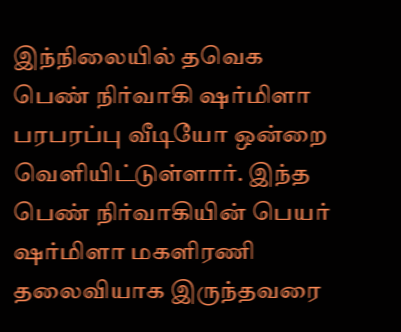இந்நிலையில் தவெக பெண் நிர்வாகி ஷர்மிளா பரபரப்பு வீடியோ ஒன்றை வெளியிட்டுள்ளார். இந்த பெண் நிர்வாகியின் பெயர் ஷர்மிளா மகளிரணி தலைவியாக இருந்தவரை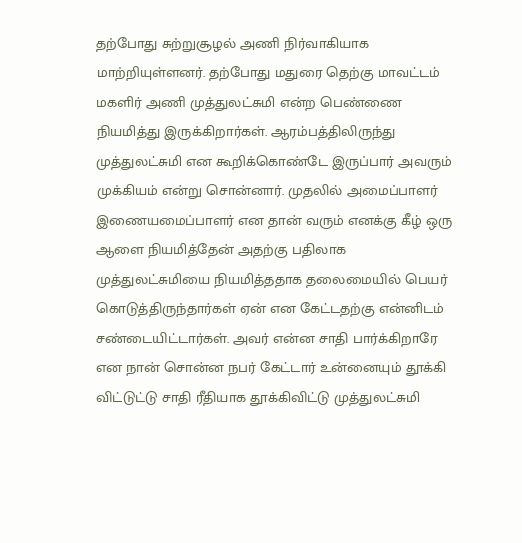தற்போது சுற்றுசூழல் அணி நிர்வாகியாக மாற்றியுள்ளனர். தற்போது மதுரை தெற்கு மாவட்டம் மகளிர் அணி முத்துலட்சுமி என்ற பெண்ணை நியமித்து இருக்கிறார்கள். ஆரம்பத்திலிருந்து முத்துலட்சுமி என கூறிக்கொண்டே இருப்பார் அவரும் முக்கியம் என்று சொன்னார். முதலில் அமைப்பாளர் இணையமைப்பாளர் என தான் வரும் எனக்கு கீழ் ஒரு ஆளை நியமித்தேன் அதற்கு பதிலாக முத்துலட்சுமியை நியமித்ததாக தலைமையில் பெயர் கொடுத்திருந்தார்கள் ஏன் என கேட்டதற்கு என்னிடம் சண்டையிட்டார்கள். அவர் என்ன சாதி பார்க்கிறாரே என நான் சொன்ன நபர் கேட்டார் உன்னையும் தூக்கி விட்டுட்டு சாதி ரீதியாக தூக்கிவிட்டு முத்துலட்சுமி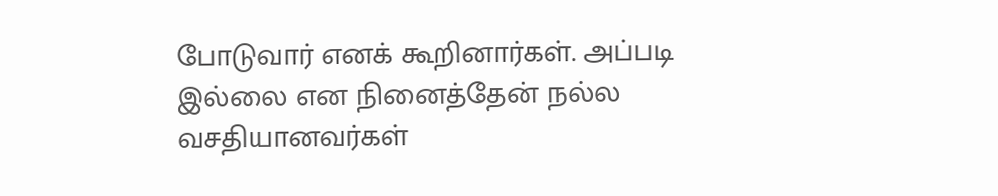போடுவார் எனக் கூறினார்கள். அப்படி இல்லை என நினைத்தேன் நல்ல வசதியானவர்கள்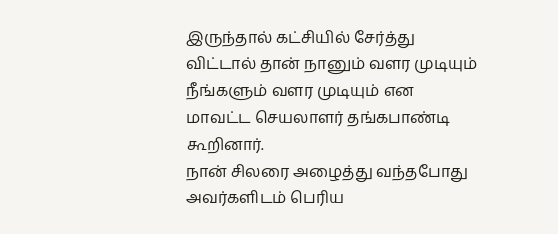இருந்தால் கட்சியில் சேர்த்து விட்டால் தான் நானும் வளர முடியும் நீங்களும் வளர முடியும் என மாவட்ட செயலாளர் தங்கபாண்டி கூறினார்.
நான் சிலரை அழைத்து வந்தபோது அவர்களிடம் பெரிய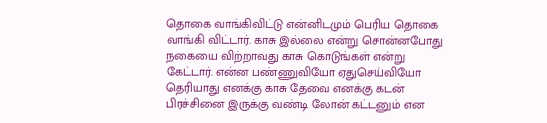தொகை வாங்கிவிட்டு என்னிடமும் பெரிய தொகை வாங்கி விட்டார். காசு இல்லை என்று சொன்னபோது நகையை விற்றாவது காசு கொடுங்கள் என்று கேட்டார். என்ன பண்ணுவியோ ஏதுசெய்வியோ தெரியாது எனக்கு காசு தேவை எனக்கு கடன் பிரச்சினை இருக்கு வண்டி லோன் கட்டனும் என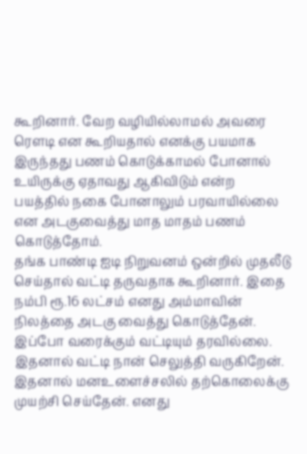கூறினார். வேற வழியில்லாமல் அவரை ரௌடி என கூறியதால் எனக்கு பயமாக இருந்தது பணம் கொடுக்காமல் போனால் உயிருக்கு ஏதாவது ஆகிவிடும் என்ற பயத்தில் நகை போனாலும் பரவாயில்லை என அடகுவைத்து மாத மாதம் பணம் கொடுத்தோம்.
தங்க பாண்டி ஐடி நிறுவனம் ஒன்றில் முதலீடு செய்தால் வட்டி தருவதாக கூறினார். இதை நம்பி ரூ.16 லட்சம் எனது அம்மாவின் நிலத்தை அடகு வைத்து கொடுத்தேன். இப்போ வரைக்கும் வட்டியும் தரவில்லை. இதனால் வட்டி நான் செலுத்தி வருகிறேன். இதனால் மனஉளைச்சலில் தற்கொலைக்கு முயற்சி செய்தேன். எனது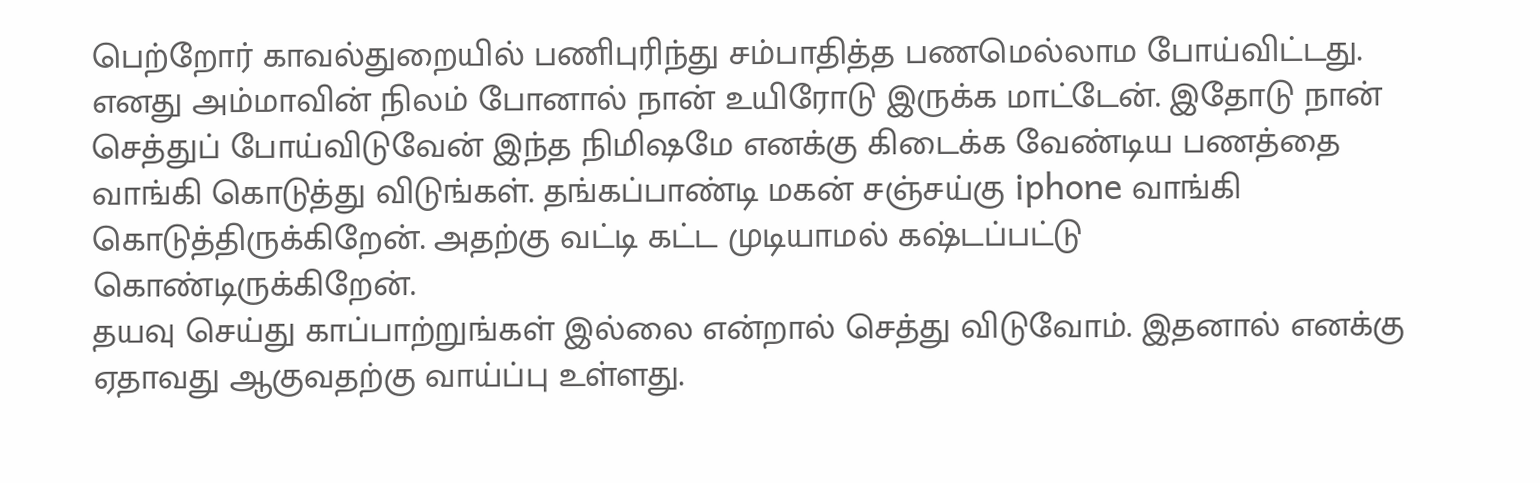பெற்றோர் காவல்துறையில் பணிபுரிந்து சம்பாதித்த பணமெல்லாம போய்விட்டது. எனது அம்மாவின் நிலம் போனால் நான் உயிரோடு இருக்க மாட்டேன். இதோடு நான் செத்துப் போய்விடுவேன் இந்த நிமிஷமே எனக்கு கிடைக்க வேண்டிய பணத்தை வாங்கி கொடுத்து விடுங்கள். தங்கப்பாண்டி மகன் சஞ்சய்கு iphone வாங்கி கொடுத்திருக்கிறேன். அதற்கு வட்டி கட்ட முடியாமல் கஷ்டப்பட்டு கொண்டிருக்கிறேன்.
தயவு செய்து காப்பாற்றுங்கள் இல்லை என்றால் செத்து விடுவோம். இதனால் எனக்கு ஏதாவது ஆகுவதற்கு வாய்ப்பு உள்ளது.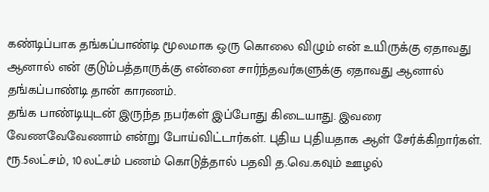கண்டிப்பாக தங்கப்பாண்டி மூலமாக ஒரு கொலை விழும் என் உயிருக்கு ஏதாவது ஆனால் என் குடும்பத்தாருக்கு என்னை சார்ந்தவர்களுக்கு ஏதாவது ஆனால் தங்கப்பாண்டி தான் காரணம்.
தங்க பாண்டியுடன் இருந்த நபர்கள் இப்போது கிடையாது. இவரை வேணவேவேணாம் என்று போய்விட்டார்கள். புதிய புதியதாக ஆள் சேர்க்கிறார்கள். ரூ.5லட்சம், 10லட்சம் பணம் கொடுத்தால் பதவி த.வெ.கவும் ஊழல்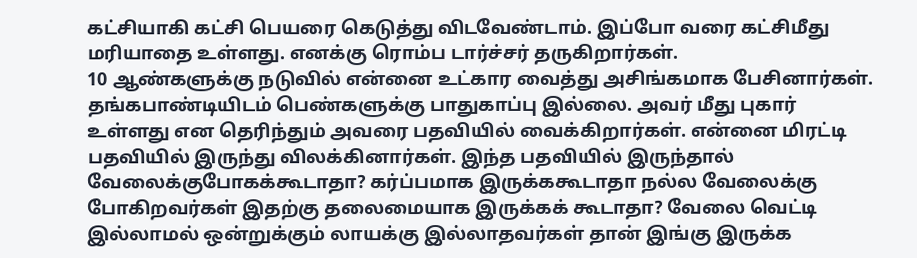கட்சியாகி கட்சி பெயரை கெடுத்து விடவேண்டாம். இப்போ வரை கட்சிமீது மரியாதை உள்ளது. எனக்கு ரொம்ப டார்ச்சர் தருகிறார்கள்.
10 ஆண்களுக்கு நடுவில் என்னை உட்கார வைத்து அசிங்கமாக பேசினார்கள். தங்கபாண்டியிடம் பெண்களுக்கு பாதுகாப்பு இல்லை. அவர் மீது புகார் உள்ளது என தெரிந்தும் அவரை பதவியில் வைக்கிறார்கள். என்னை மிரட்டி பதவியில் இருந்து விலக்கினார்கள். இந்த பதவியில் இருந்தால் வேலைக்குபோகக்கூடாதா? கர்ப்பமாக இருக்ககூடாதா நல்ல வேலைக்கு போகிறவர்கள் இதற்கு தலைமையாக இருக்கக் கூடாதா? வேலை வெட்டி இல்லாமல் ஒன்றுக்கும் லாயக்கு இல்லாதவர்கள் தான் இங்கு இருக்க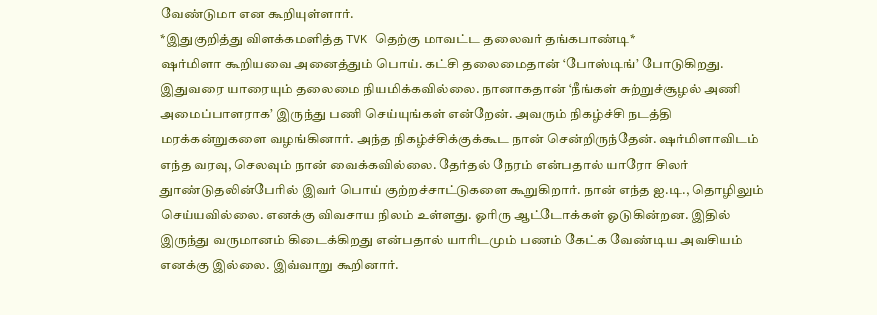வேண்டுமா என கூறியுள்ளார்.
*இதுகுறித்து விளக்கமளித்த TVK தெற்கு மாவட்ட தலைவர் தங்கபாண்டி*
ஷர்மிளா கூறியவை அனைத்தும் பொய். கட்சி தலைமைதான் ‘போஸ்டிங்’ போடுகிறது. இதுவரை யாரையும் தலைமை நியமிக்கவில்லை. நானாகதான் ‘நீங்கள் சுற்றுச்சூழல் அணி அமைப்பாளராக’ இருந்து பணி செய்யுங்கள் என்றேன். அவரும் நிகழ்ச்சி நடத்தி மரக்கன்றுகளை வழங்கினார். அந்த நிகழ்ச்சிக்குக்கூட நான் சென்றிருந்தேன். ஷர்மிளாவிடம் எந்த வரவு, செலவும் நான் வைக்கவில்லை. தேர்தல் நேரம் என்பதால் யாரோ சிலர் துாண்டுதலின்பேரில் இவர் பொய் குற்றச்சாட்டுகளை கூறுகிறார். நான் எந்த ஐ.டி., தொழிலும் செய்யவில்லை. எனக்கு விவசாய நிலம் உள்ளது. ஓரிரு ஆட்டோக்கள் ஓடுகின்றன. இதில் இருந்து வருமானம் கிடைக்கிறது என்பதால் யாரிடமும் பணம் கேட்க வேண்டிய அவசியம் எனக்கு இல்லை. இவ்வாறு கூறினார்.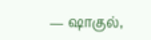— ஷாகுல்,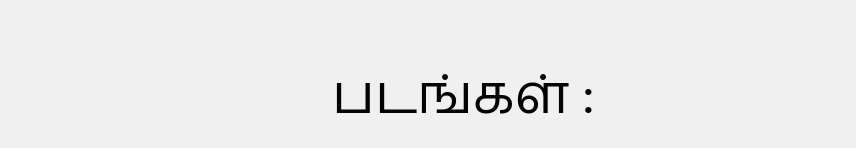படங்கள் :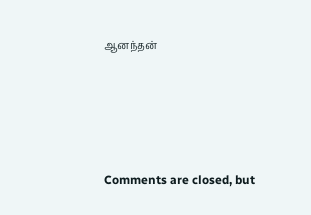ஆனந்தன்








Comments are closed, but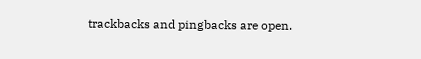trackbacks and pingbacks are open.